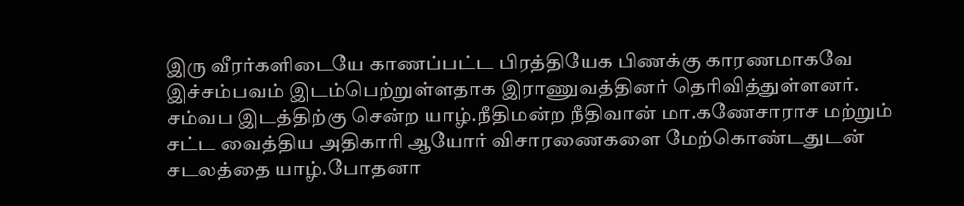இரு வீரர்களிடையே காணப்பட்ட பிரத்தியேக பிணக்கு காரணமாகவே இச்சம்பவம் இடம்பெற்றுள்ளதாக இராணுவத்தினர் தெரிவித்துள்ளனர்.
சம்வப இடத்திற்கு சென்ற யாழ்.நீதிமன்ற நீதிவான் மா.கணேசாராச மற்றும் சட்ட வைத்திய அதிகாரி ஆயோர் விசாரணைகளை மேற்கொண்டதுடன் சடலத்தை யாழ்.போதனா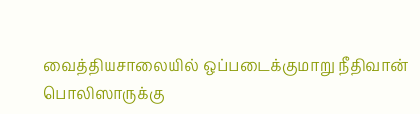வைத்தியசாலையில் ஒப்படைக்குமாறு நீதிவான் பொலிஸாருக்கு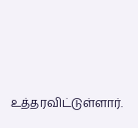உத்தரவிட்டுள்ளார்.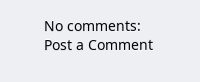No comments:
Post a Comment